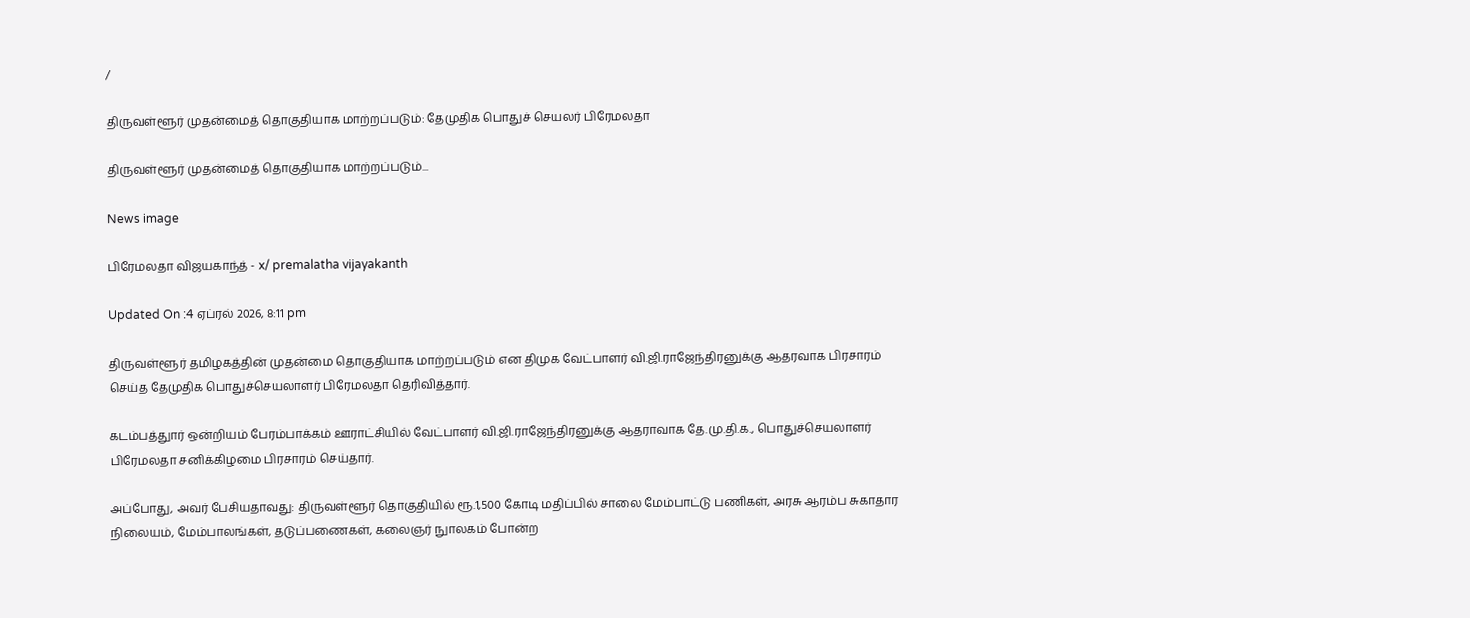/

திருவள்ளூர் முதன்மைத் தொகுதியாக மாற்றப்படும்: தேமுதிக பொதுச் செயலர் பிரேமலதா

திருவள்ளூர் முதன்மைத் தொகுதியாக மாற்றப்படும்...

News image

பிரேமலதா விஜயகாந்த் - x/ premalatha vijayakanth

Updated On :4 ஏப்ரல் 2026, 8:11 pm

திருவள்ளூர் தமிழகத்தின் முதன்மை தொகுதியாக மாற்றப்படும் என திமுக வேட்பாளர் வி.ஜி.ராஜேந்திரனுக்கு ஆதரவாக பிரசாரம் செய்த தேமுதிக பொதுச்செயலாளர் பிரேமலதா தெரிவித்தார்.

கடம்பத்துார் ஒன்றியம் பேரம்பாக்கம் ஊராட்சியில் வேட்பாளர் வி.ஜி.ராஜேந்திரனுக்கு ஆதராவாக தே.மு.தி.க., பொதுச்செயலாளர் பிரேமலதா சனிக்கிழமை பிரசாரம் செய்தார்.

அப்போது, அவர் பேசியதாவது: திருவள்ளூர் தொகுதியில் ரூ.1,500 கோடி மதிப்பில் சாலை மேம்பாட்டு பணிகள், அரசு ஆரம்ப சுகாதார நிலையம், மேம்பாலங்கள், தடுப்பணைகள், கலைஞர் நுாலகம் போன்ற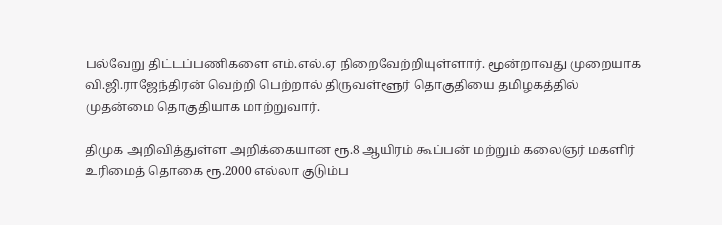பல்வேறு திட்டப்பணிகளை எம்.எல்.ஏ நிறைவேற்றியுள்ளார். மூன்றாவது முறையாக வி.ஜி.ராஜேந்திரன் வெற்றி பெற்றால் திருவள்ளூர் தொகுதியை தமிழகத்தில் முதன்மை தொகுதியாக மாற்றுவார்.

திமுக அறிவித்துள்ள அறிக்கையான ரூ.8 ஆயிரம் கூப்பன் மற்றும் கலைஞர் மகளிர் உரிமைத் தொகை ரூ.2000 எல்லா குடும்ப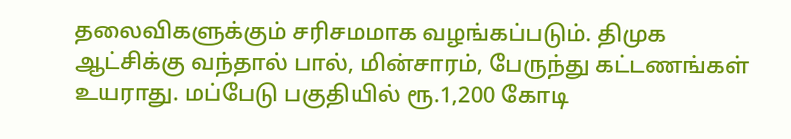தலைவிகளுக்கும் சரிசமமாக வழங்கப்படும். திமுக ஆட்சிக்கு வந்தால் பால், மின்சாரம், பேருந்து கட்டணங்கள் உயராது. மப்பேடு பகுதியில் ரூ.1,200 கோடி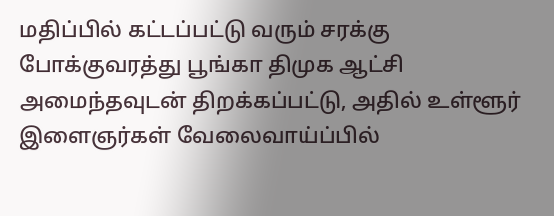மதிப்பில் கட்டப்பட்டு வரும் சரக்கு போக்குவரத்து பூங்கா திமுக ஆட்சி அமைந்தவுடன் திறக்கப்பட்டு, அதில் உள்ளூர் இளைஞர்கள் வேலைவாய்ப்பில்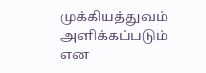முக்கியத்துவம் அளிக்கப்படும் என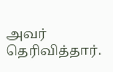அவர் தெரிவித்தார்.